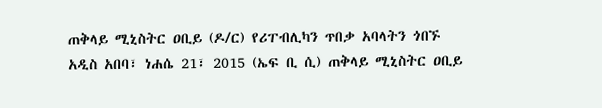ጠቅላይ ሚኒስትር ዐቢይ (ዶ/ር) የሪፐብሊካን ጥበቃ አባላትን ጎበኙ
አዲስ አበባ፣ ነሐሴ 21፣ 2015 (ኤፍ ቢ ሲ) ጠቅላይ ሚኒስትር ዐቢይ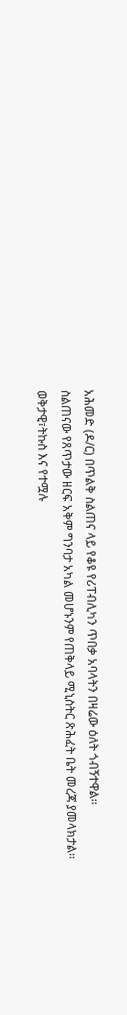አሕመድ (ዶ/ር) በጥልቅ ስልጠና ላይ የቆዩ የሪፐብሊካን ጥበቃ አባላትን በዛሬው ዕለት ጎብኝተዋል፡፡
ስልጠናው የጸጥታው ዘርፍ አቅም ግንባታ አካል መሆኑንም የጠቅላይ ሚኒስትር ጽሕፈት ቤት መረጃ ያመላክታል፡፡
ወቅታዊ፣ትኩስ እና የተሟሉ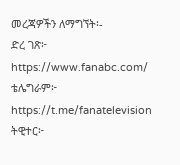መረጃዎችን ለማግኘት፡-
ድረ ገጽ፦ https://www.fanabc.com/
ቴሌግራም፦ https://t.me/fanatelevision
ትዊተር፦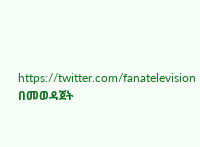https://twitter.com/fanatelevision በመወዳጀት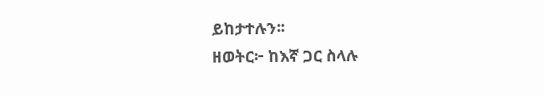ይከታተሉን፡፡
ዘወትር፦ ከእኛ ጋር ስላሉ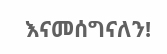እናመሰግናለን!